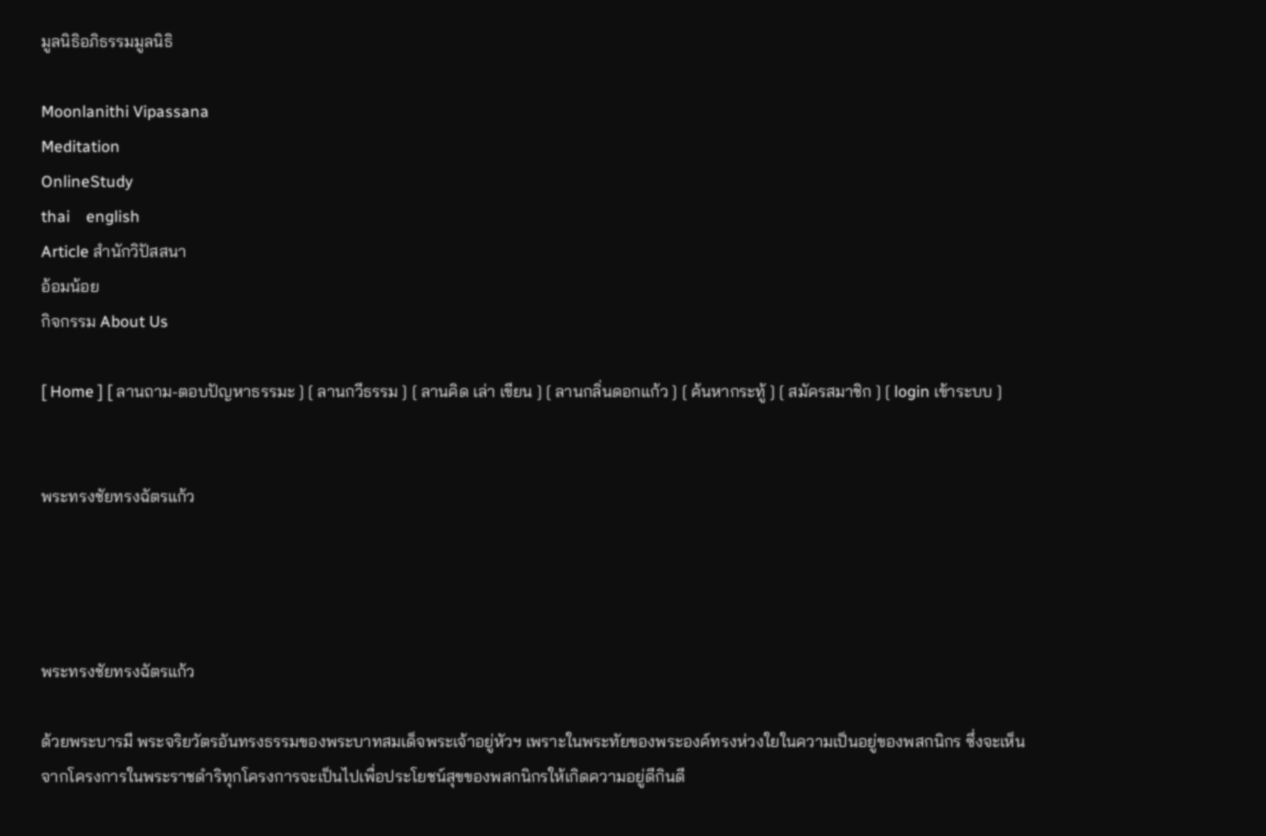มูลนิธิอภิธรรมมูลนิธิ

Moonlanithi Vipassana
Meditation
OnlineStudy
thai    english
Article สำนักวิปัสสนา
อ้อมน้อย
กิจกรรม About Us

[ Home ] [ ลานถาม-ตอบปัญหาธรรมะ ] [ ลานกวีธรรม ] [ ลานคิด เล่า เขียน ] [ ลานกลิ่นดอกแก้ว ] [ ค้นหากระทู้ ] [ สมัครสมาชิก ] [ login เข้าระบบ ]


พระทรงชัยทรงฉัตรแก้ว




พระทรงชัยทรงฉัตรแก้ว

ด้วยพระบารมี พระจริยวัตรอันทรงธรรมของพระบาทสมเด็จพระเจ้าอยู่หัวฯ เพราะในพระทัยของพระองค์ทรงห่วงใยในความเป็นอยู่ของพสกนิกร ซึ่งจะเห็นจากโครงการในพระราชดำริทุกโครงการจะเป็นไปเพื่อประโยชน์สุขของพสกนิกรให้เกิดความอยู่ดีกินดี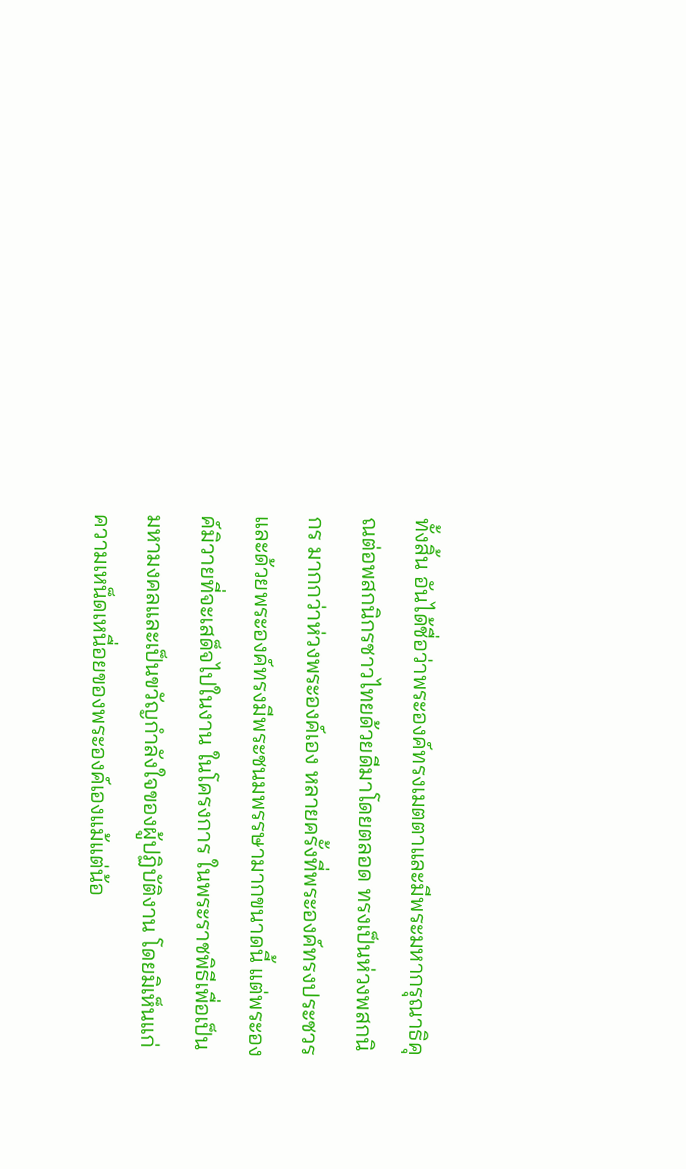ทั้งสิ้น อันได้ชื่อว่าพระองค์ทรงเมตตาและมีพระมหากรุณาธิคุณต่อพสกนิกรชาวไทยด้วยดีมาโดยตลอด ทรงเป็นห่วงพสกนิกร มากกว่าห่วงพระองค์เอง หลายครั้งที่พระองค์ทรงประชวร และด้วยพระองค์ทรงมีพระชนมพรรษามากขนาดนี้ แต่พระองค์มิวายที่จะเสด็จไปในงาน ในโครงการ ในพระราชพิธีเพื่อเป็นมหามงคลและเป็นขวัญกำลังใจของผู้ปฏิบัติงาน โดยมิเห็นแก่ความเหน็ดเหนื่อยของพระองค์เองแม้แต่น้อ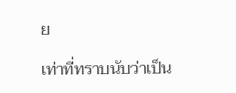ย

เท่าที่ทราบนับว่าเป็น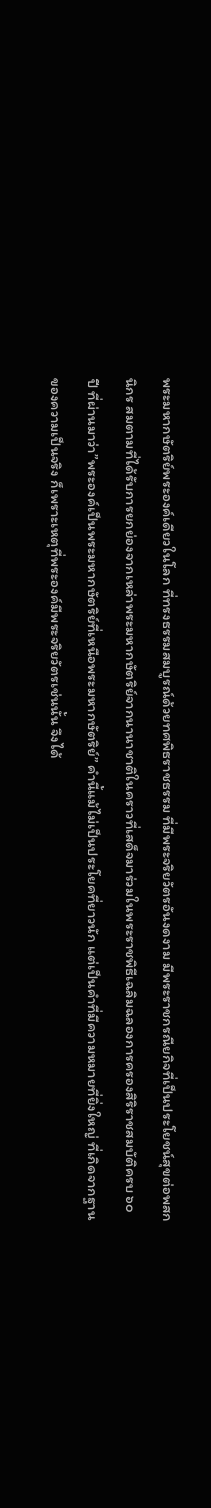พระมหากษัตริย์พระองค์เดียวในโลก ที่ทรงธรรมสมบูรณ์ด้วยทศพิธราชธรรม ที่มีพระจริยวัตรอันงดงาม มีพระราชกรณียกิจที่เป็นประโยชน์สุขต่อพสกนิกร สมตามที่ได้รับการยกย่องจากเหล่าพระมหากษัตริย์จากนานาชาติในคราวที่เสด็จมาร่วมในพระราชพิธีเฉลิมฉลองการครองสิริราชสมบัติครบ ๖๐ ปี ที่ผ่านมาว่า”พระองค์เป็นพระมหากษัตริย์ที่เหนือพระมหากษัตริย์” คำนี้แม้ไม่เป็นประโยคที่ยาวนัก แต่เป็นคำที่มีความหมายที่ยิ่งใหญ่ ที่เกิดจากฐานของความเป็นจริง ก็เพราะเหตุที่พระองค์มีพระจริยวัตรเช่นนั้น จึงได้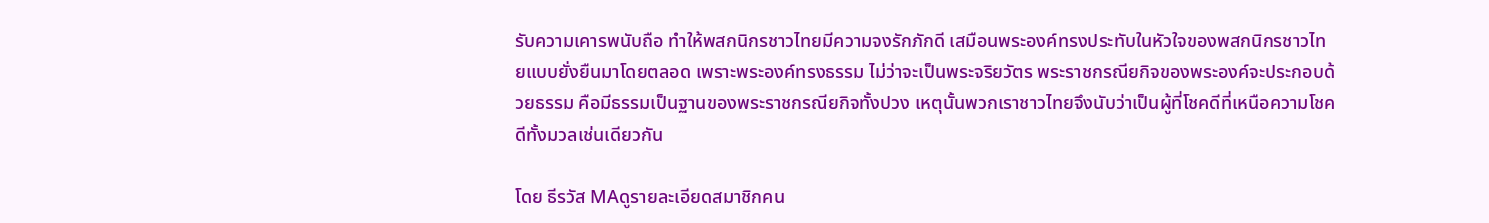รับความเคารพนับถือ ทำให้พสกนิกรชาวไทยมีความจงรักภักดี เสมือนพระองค์ทรงประทับในหัวใจของพสกนิกรชาวไทยแบบยั่งยืนมาโดยตลอด เพราะพระองค์ทรงธรรม ไม่ว่าจะเป็นพระจริยวัตร พระราชกรณียกิจของพระองค์จะประกอบด้วยธรรม คือมีธรรมเป็นฐานของพระราชกรณียกิจทั้งปวง เหตุนั้นพวกเราชาวไทยจึงนับว่าเป็นผู้ที่โชคดีที่เหนือความโชคดีทั้งมวลเช่นเดียวกัน

โดย ธีรวัส MAดูรายละเอียดสมาชิกคน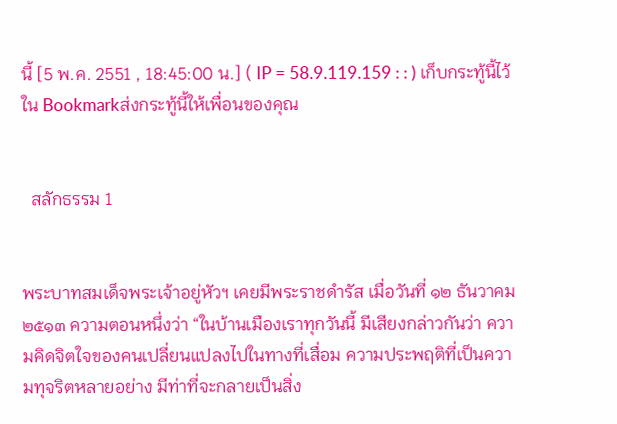นี้ [5 พ.ค. 2551 , 18:45:00 น.] ( IP = 58.9.119.159 : : ) เก็บกระทู้นี้ไว้ใน Bookmarkส่งกระทู้นี้ให้เพื่อนของคุณ


  สลักธรรม 1


พระบาทสมเด็จพระเจ้าอยู่หัวฯ เคยมีพระราชดำรัส เมื่อวันที่ ๑๒ ธันวาคม ๒๕๑๓ ความตอนหนึ่งว่า “ในบ้านเมืองเราทุกวันนี้ มีเสียงกล่าวกันว่า ความคิดจิตใจของคนเปลี่ยนแปลงไปในทางที่เสื่อม ความประพฤติที่เป็นความทุจริตหลายอย่าง มีท่าที่จะกลายเป็นสิ่ง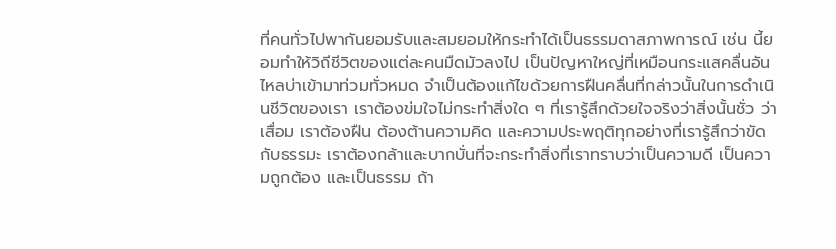ที่คนทั่วไปพากันยอมรับและสมยอมให้กระทำได้เป็นธรรมดาสภาพการณ์ เช่น นี้ยอมทำให้วิถีชีวิตของแต่ละคนมืดมัวลงไป เป็นปัญหาใหญ่ที่เหมือนกระแสคลื่นอันไหลบ่าเข้ามาท่วมทั่วหมด จำเป็นต้องแก้ไขด้วยการฝืนคลื่นที่กล่าวนั้นในการดำเนินชีวิตของเรา เราต้องข่มใจไม่กระทำสิ่งใด ๆ ที่เรารู้สึกด้วยใจจริงว่าสิ่งนั้นชั่ว ว่าเสื่อม เราต้องฝืน ต้องต้านความคิด และความประพฤติทุกอย่างที่เรารู้สึกว่าขัดกับธรรมะ เราต้องกล้าและบากบั่นที่จะกระทำสิ่งที่เราทราบว่าเป็นความดี เป็นความถูกต้อง และเป็นธรรม ถ้า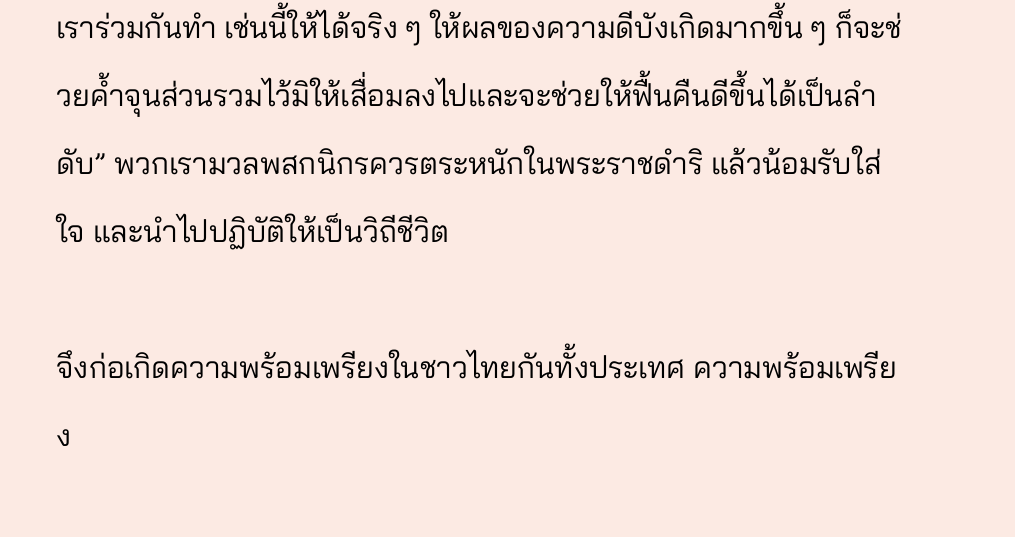เราร่วมกันทำ เช่นนี้ให้ได้จริง ๆ ให้ผลของความดีบังเกิดมากขึ้น ๆ ก็จะช่วยค้ำจุนส่วนรวมไว้มิให้เสื่อมลงไปและจะช่วยให้ฟื้นคืนดีขึ้นได้เป็นลำดับ” พวกเรามวลพสกนิกรควรตระหนักในพระราชดำริ แล้วน้อมรับใส่ใจ และนำไปปฏิบัติให้เป็นวิถีชีวิต

จึงก่อเกิดความพร้อมเพรียงในชาวไทยกันทั้งประเทศ ความพร้อมเพรียง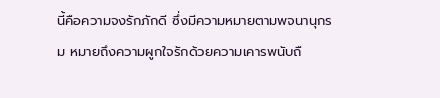นี้คือความจงรักภักดี ซึ่งมีความหมายตามพจนานุกรม หมายถึงความผูกใจรักด้วยความเคารพนับถื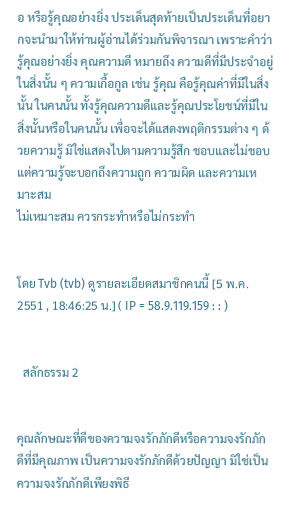อ หรือรู้คุณอย่างยิ่ง ประเด็นสุดท้ายเป็นประเด็นที่อยากจะนำมาให้ท่านผู้อ่านได้ร่วมกันพิจารณา เพราะคำว่ารู้คุณอย่างยิ่ง คุณความดี หมายถึง ความดีที่มีประจำอยู่ในสิ่งนั้น ๆ ความเกื้อกูล เช่น รู้คุณ คือรู้คุณค่าที่มีในสิ่งนั้น ในคนนั้น ทั้งรู้คุณความดีและรู้คุณประโยชน์ที่มีในสิ่งนั้นหรือในคนนั้น เพื่อจะได้แสดงพฤติกรรมต่าง ๆ ด้วยความรู้ มิใช่แสดงไปตามความรู้สึก ชอบและไม่ชอบ แต่ความรู้จะบอกถึงความถูก ความผิด และความเหมาะสม
ไม่เหมาะสม ควรกระทำหรือไม่กระทำ


โดย Tvb (tvb) ดูรายละเอียดสมาชิกคนนี้ [5 พ.ค. 2551 , 18:46:25 น.] ( IP = 58.9.119.159 : : )


  สลักธรรม 2


คุณลักษณะที่ดีของความจงรักภักดีหรือความจงรักภักดีที่มีคุณภาพ เป็นความจงรักภักดีด้วยปัญญา มิใช่เป็นความจงรักภักดีเพียงพิธี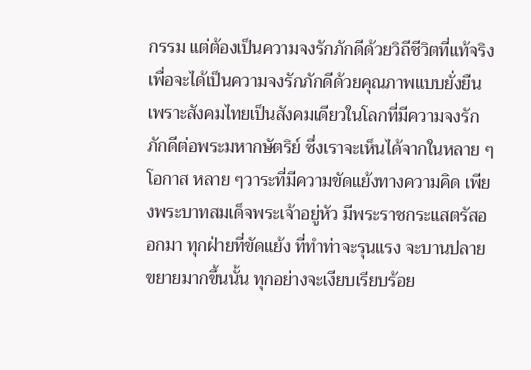กรรม แต่ต้องเป็นความจงรักภักดีด้วยวิถีชีวิตที่แท้จริง เพื่อจะได้เป็นความจงรักภักดีด้วยคุณภาพแบบยั่งยืน เพราะสังคมไทยเป็นสังคมเดียวในโลกที่มีความจงรักภักดีต่อพระมหากษัตริย์ ซึ่งเราจะเห็นได้จากในหลาย ๆ โอกาส หลาย ๆวาระที่มีความขัดแย้งทางความคิด เพียงพระบาทสมเด็จพระเจ้าอยู่หัว มีพระราชกระแสตรัสออกมา ทุกฝ่ายที่ขัดแย้ง ที่ทำท่าจะรุนแรง จะบานปลายขยายมากขึ้นนั้น ทุกอย่างจะเงียบเรียบร้อย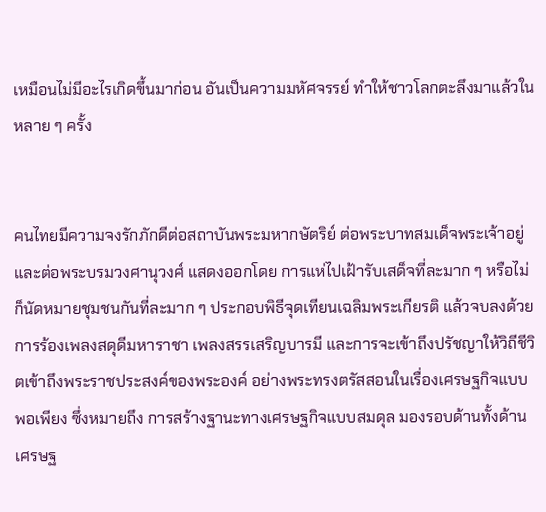เหมือนไม่มีอะไรเกิดขึ้นมาก่อน อันเป็นความมหัศจรรย์ ทำให้ชาวโลกตะลึงมาแล้วในหลาย ๆ ครั้ง


คนไทยมีความจงรักภักดีต่อสถาบันพระมหากษัตริย์ ต่อพระบาทสมเด็จพระเจ้าอยู่ และต่อพระบรมวงศานุวงศ์ แสดงออกโดย การแห่ไปเฝ้ารับเสด็จที่ละมาก ๆ หรือไม่ก็นัดหมายชุมชนกันที่ละมาก ๆ ประกอบพิธีจุดเทียนเฉลิมพระเกียรติ แล้วจบลงด้วยการร้องเพลงสดุดีมหาราชา เพลงสรรเสริญบารมี และการจะเข้าถึงปรัชญาให้วิถีชีวิตเข้าถึงพระราชประสงค์ของพระองค์ อย่างพระทรงตรัสสอนในเรื่องเศรษฐกิจแบบพอเพียง ซึ่งหมายถึง การสร้างฐานะทางเศรษฐกิจแบบสมดุล มองรอบด้านทั้งด้านเศรษฐ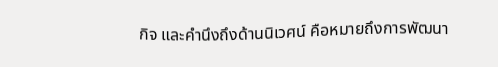กิจ และคำนึงถึงด้านนิเวศน์ คือหมายถึงการพัฒนา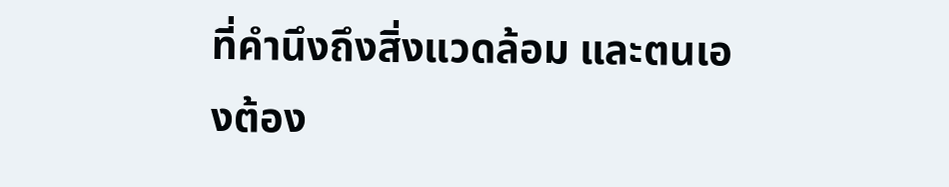ที่คำนึงถึงสิ่งแวดล้อม และตนเองต้อง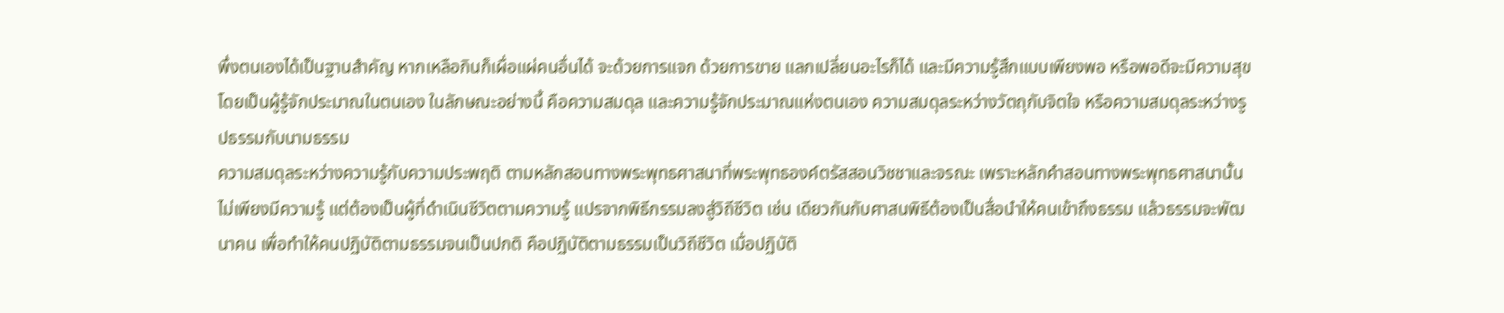พึ่งตนเองได้เป็นฐานสำคัญ หากเหลือกินก็เผื่อแผ่คนอื่นได้ จะด้วยการแจก ด้วยการขาย แลกเปลี่ยนอะไรก็ได้ และมีความรู้สึกแบบเพียงพอ หรือพอดีจะมีความสุข โดยเป็นผู้รู้จักประมาณในตนเอง ในลักษณะอย่างนี้ คือความสมดุล และความรู้จักประมาณแห่งตนเอง ความสมดุลระหว่างวัตถุกับจิตใจ หรือความสมดุลระหว่างรูปธรรมกับนามธรรม
ความสมดุลระหว่างความรู้กับความประพฤติ ตามหลักสอนทางพระพุทธศาสนาที่พระพุทธองค์ตรัสสอนวิชชาและจรณะ เพราะหลักคำสอนทางพระพุทธศาสนานั้นไม่เพียงมีความรู้ แต่ต้องเป็นผู้ที่ดำเนินชีวิตตามความรู้ แปรจากพิธีกรรมลงสู่วิถีชีวิต เช่น เดียวกันกับศาสนพิธีต้องเป็นสื่อนำให้คนเข้าถึงธรรม แล้วธรรมจะพัฒนาคน เพื่อทำให้คนปฏิบัติตามธรรมจนเป็นปกติ คือปฏิบัติตามธรรมเป็นวิถีชีวิต เมื่อปฏิบัติ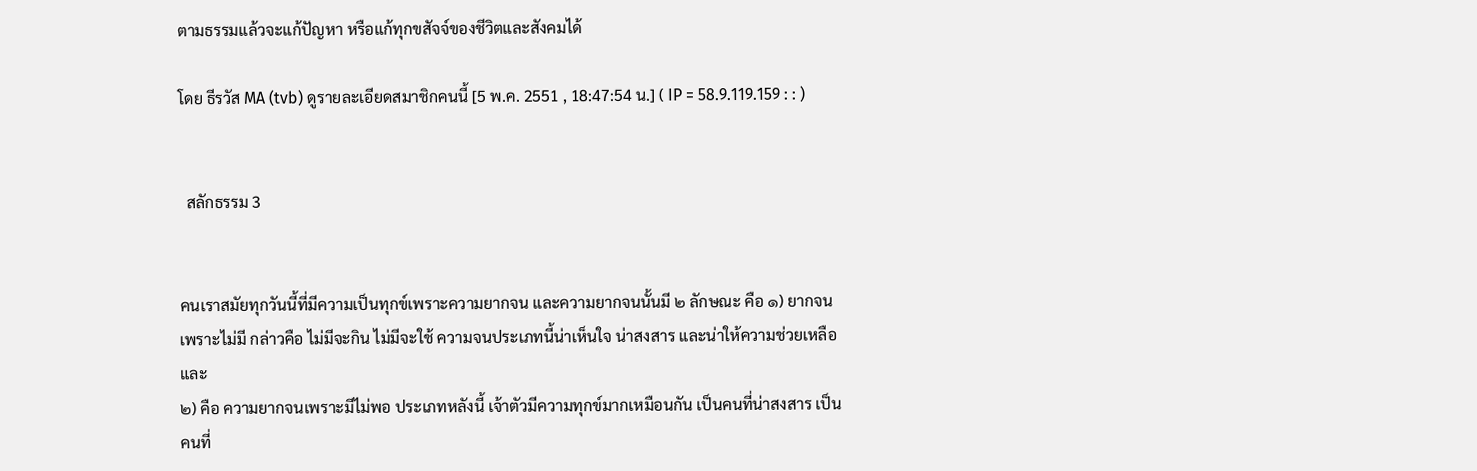ตามธรรมแล้วจะแก้ปัญหา หรือแก้ทุกขสัจจ์ของชีวิตและสังคมได้

โดย ธีรวัส MA (tvb) ดูรายละเอียดสมาชิกคนนี้ [5 พ.ค. 2551 , 18:47:54 น.] ( IP = 58.9.119.159 : : )


  สลักธรรม 3


คนเราสมัยทุกวันนี้ที่มีความเป็นทุกข์เพราะความยากจน และความยากจนนั้นมี ๒ ลักษณะ คือ ๑) ยากจนเพราะไม่มี กล่าวคือ ไม่มีจะกิน ไม่มีจะใช้ ความจนประเภทนี้น่าเห็นใจ น่าสงสาร และน่าให้ความช่วยเหลือ และ
๒) คือ ความยากจนเพราะมีไม่พอ ประเภทหลังนี้ เจ้าตัวมีความทุกข์มากเหมือนกัน เป็นคนที่น่าสงสาร เป็นคนที่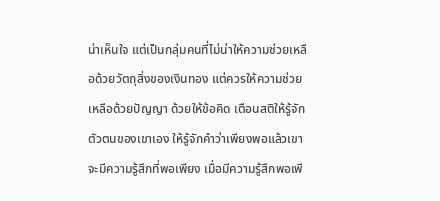น่าเห็นใจ แต่เป็นกลุ่มคนที่ไม่น่าให้ความช่วยเหลือด้วยวัตถุสิ่งของเงินทอง แต่ควรให้ความช่วยเหลือด้วยปัญญา ด้วยให้ข้อคิด เตือนสติให้รู้จักตัวตนของเขาเอง ให้รู้จักคำว่าเพียงพอแล้วเขาจะมีความรู้สึกที่พอเพียง เมื่อมีความรู้สึกพอเพี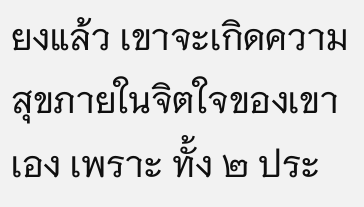ยงแล้ว เขาจะเกิดความสุขภายในจิตใจของเขาเอง เพราะ ทั้ง ๒ ประ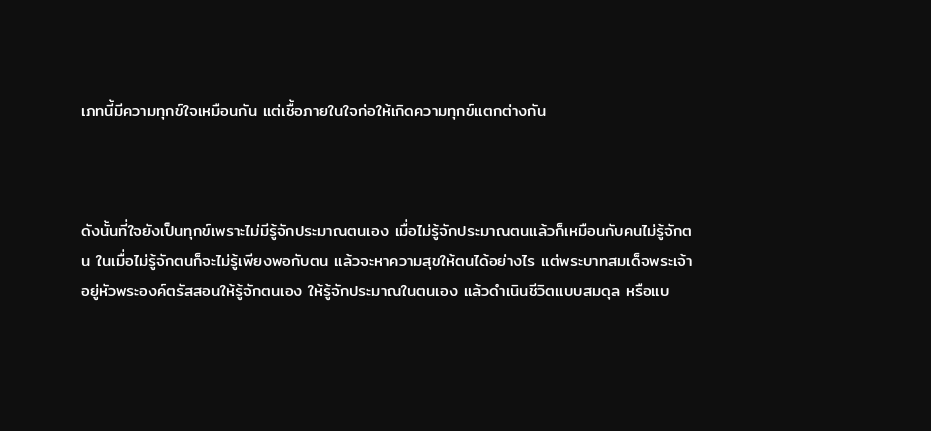เภทนี้มีความทุกข์ใจเหมือนกัน แต่เชื้อภายในใจก่อให้เกิดความทุกข์แตกต่างกัน



ดังนั้นที่ใจยังเป็นทุกข์เพราะไม่มีรู้จักประมาณตนเอง เมื่อไม่รู้จักประมาณตนแล้วก็เหมือนกับคนไม่รู้จักตน ในเมื่อไม่รู้จักตนก็จะไม่รู้เพียงพอกับตน แล้วจะหาความสุขให้ตนได้อย่างไร แต่พระบาทสมเด็จพระเจ้าอยู่หัวพระองค์ตรัสสอนให้รู้จักตนเอง ให้รู้จักประมาณในตนเอง แล้วดำเนินชีวิตแบบสมดุล หรือแบ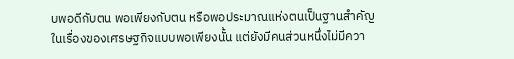บพอดีกับตน พอเพียงกับตน หรือพอประมาณแห่งตนเป็นฐานสำคัญ
ในเรื่องของเศรษฐกิจแบบพอเพียงนั้น แต่ยังมีคนส่วนหนึ่งไม่มีควา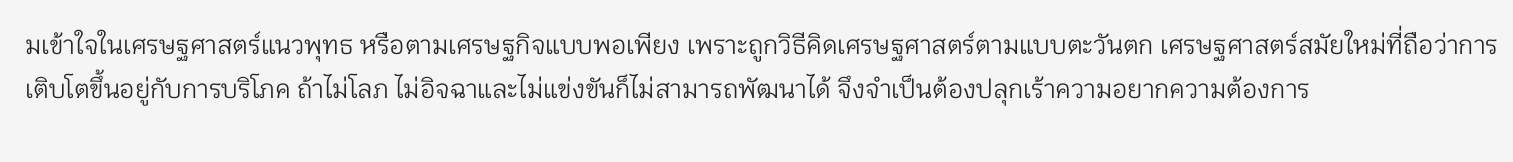มเข้าใจในเศรษฐศาสตร์แนวพุทธ หรือตามเศรษฐกิจแบบพอเพียง เพราะถูกวิธีคิดเศรษฐศาสตร์ตามแบบตะวันตก เศรษฐศาสตร์สมัยใหม่ที่ถือว่าการเติบโตขึ้นอยู่กับการบริโภค ถ้าไม่โลภ ไม่อิจฉาและไม่แข่งขันก็ไม่สามารถพัฒนาได้ จึงจำเป็นต้องปลุกเร้าความอยากความต้องการ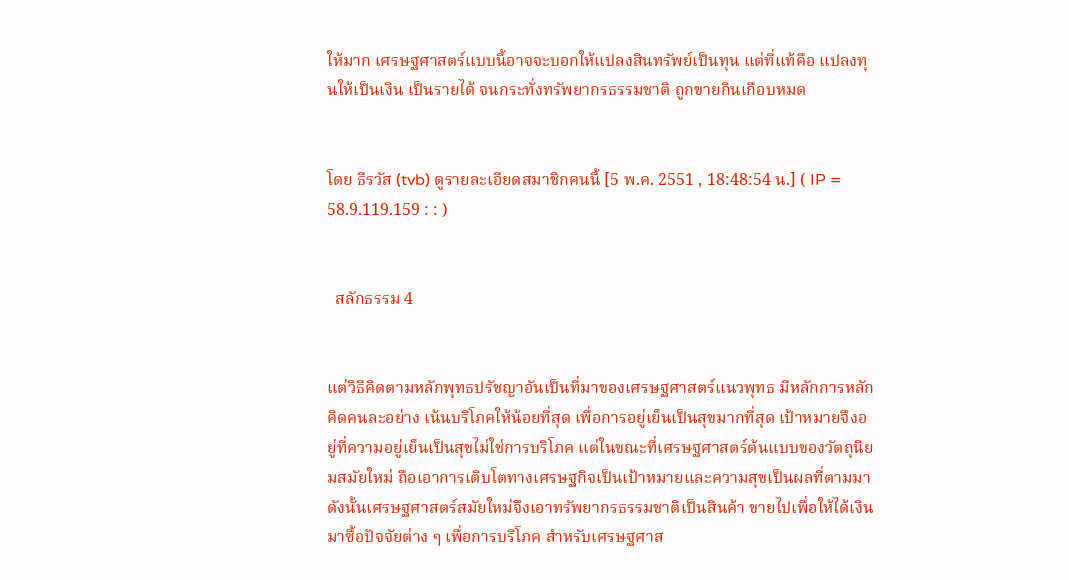ให้มาก เศรษฐศาสตร์แบบนี้อาจจะบอกให้แปลงสินทรัพย์เป็นทุน แต่ที่แท้คือ แปลงทุนให้เป็นเงิน เป็นรายได้ จนกระทั่งทรัพยากรธรรมชาติ ถูกขายกินเกือบหมด


โดย ธีรวัส (tvb) ดูรายละเอียดสมาชิกคนนี้ [5 พ.ค. 2551 , 18:48:54 น.] ( IP = 58.9.119.159 : : )


  สลักธรรม 4


แต่วิธีคิดตามหลักพุทธปรัชญาอันเป็นที่มาของเศรษฐศาสตร์แนวพุทธ มีหลักการหลักคิดคนละอย่าง เน้นบริโภคให้น้อยที่สุด เพื่อการอยู่เย็นเป็นสุขมากที่สุด เป้าหมายจึงอยู่ที่ความอยู่เย็นเป็นสุขไม่ใช่การบริโภค แต่ในขณะที่เศรษฐศาสตร์ต้นแบบของวัตถุนิยมสมัยใหม่ ถือเอาการเติบโตทางเศรษฐกิจเป็นเป้าหมายและความสุขเป็นผลที่ตามมา ดังนั้นเศรษฐศาสตร์สมัยใหม่จึงเอาทรัพยากรธรรมชาติเป็นสินค้า ขายไปเพื่อให้ได้เงินมาซื้อปัจจัยต่าง ๆ เพื่อการบริโภค สำหรับเศรษฐศาส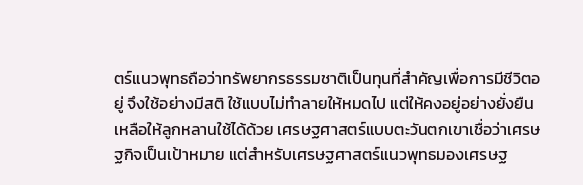ตร์แนวพุทธถือว่าทรัพยากรธรรมชาติเป็นทุนที่สำคัญเพื่อการมีชีวิตอยู่ จึงใช้อย่างมีสติ ใช้แบบไม่ทำลายให้หมดไป แต่ให้คงอยู่อย่างยั่งยืน เหลือให้ลูกหลานใช้ได้ด้วย เศรษฐศาสตร์แบบตะวันตกเขาเชื่อว่าเศรษฐกิจเป็นเป้าหมาย แต่สำหรับเศรษฐศาสตร์แนวพุทธมองเศรษฐ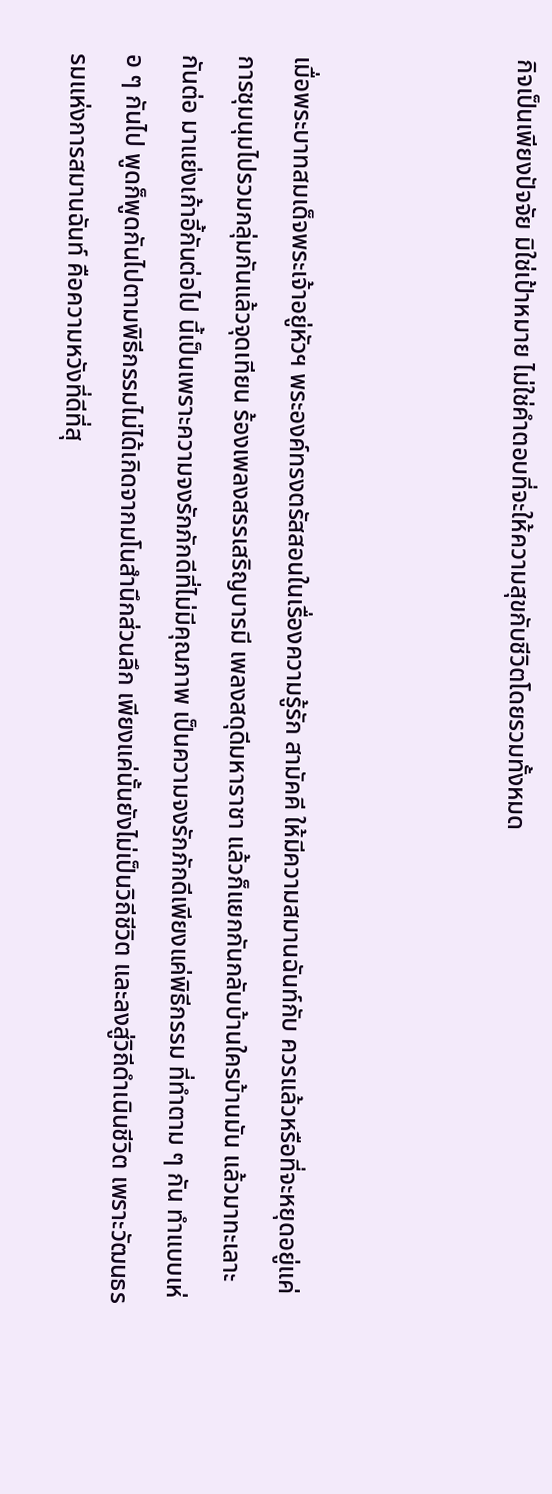กิจเป็นเพียงปัจจัย มิใช่เป้าหมาย ไม่ใช่คำตอบที่จะให้ความสุขกับชีวิตโดยรวมทั้งหมด



เมื่อพระบาทสมเด็จพระเจ้าอยู่หัวฯ พระองค์ทรงตรัสสอนในเรื่องความรู้รัก สามัคคี ให้มีความสมานฉันท์กับ ควรแล้วหรือที่จะหยุดอยู่แค่การชุมนุมไปรวมกลุ่มกันแล้วจุดเทียน ร้องเพลงสรรเสริญบารมี เพลงสดุดีมหาราชา แล้วก็แยกกันกลับบ้านใครบ้านมัน แล้วมาทะเลาะกันต่อ มาแย่งเก้าอี้กันต่อไป นี้เป็นเพราะความจงรักภักดีที่ไม่มีคุณภาพ เป็นความจงรักภักดีเพียงแค่พิธีกรรม ที่ทำตาม ๆ กัน ทำแบบเห่อ ๆ กันไป พูดก็พูดกันไปตามพิธีกรรมไม่ได้เกิดจากมโนสำนึกส่วนลึก เพียงแค่นั้นยังไม่เป็นวิถีชีวิต และลงสู่วิถีดำเนินชีวิต เพราะวัฒนธรรมแห่งการสมานฉันท์ คือความหวังที่ดีที่สุ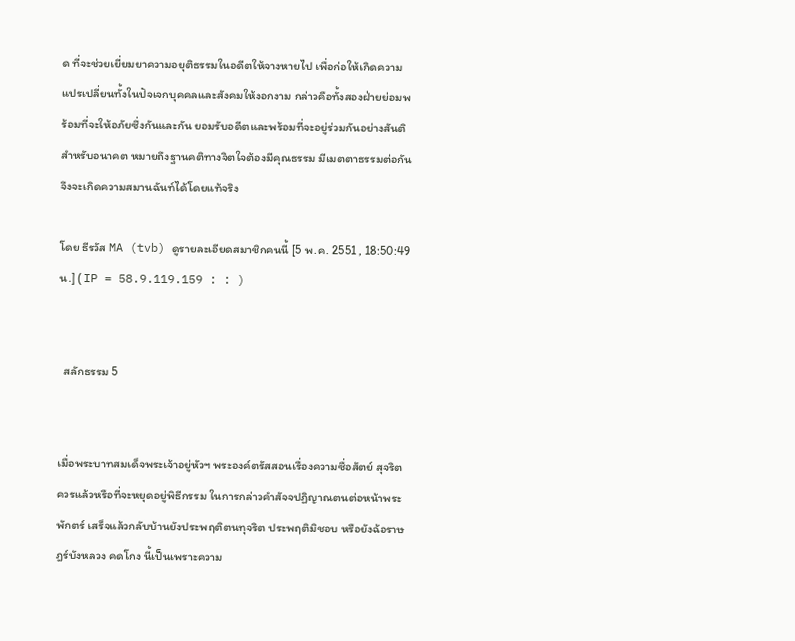ด ที่จะช่วยเยี่ยมยาความอยุติธรรมในอดีตให้จางหายไป เพื่อก่อให้เกิดความแปรเปลี่ยนทั้งในปัจเจกบุคคลและสังคมให้งอกงาม กล่าวคือทั้งสองฝ่ายย่อมพร้อมที่จะให้อภัยซึ่งกันและกัน ยอมรับอดีตและพร้อมที่จะอยู่ร่วมกันอย่างสันติสำหรับอนาคต หมายถึงฐานคติทางจิตใจต้องมีคุณธรรม มีเมตตาธรรมต่อกันจึงจะเกิดความสมานฉันท์ได้โดยแท้จริง

โดย ธีรวัส MA (tvb) ดูรายละเอียดสมาชิกคนนี้ [5 พ.ค. 2551 , 18:50:49 น.] ( IP = 58.9.119.159 : : )


  สลักธรรม 5


เมื่อพระบาทสมเด็จพระเจ้าอยู่หัวฯ พระองค์ตรัสสอนเรื่องความซื่อสัตย์ สุจริต ควรแล้วหรือที่จะหยุดอยู่พิธีกรรม ในการกล่าวคำสัจจปฏิญาณตนต่อหน้าพระพักตร์ เสร็จแล้วกลับบ้านยังประพฤติตนทุจริต ประพฤติมิชอบ หรือยังฉ้อราษฎร์บังหลวง คดโกง นี้เป็นเพราะความ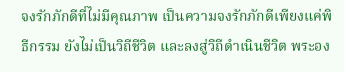จงรักภักดีที่ไม่มีคุณภาพ เป็นความจงรักภักดีเพียงแค่พิธีกรรม ยังไม่เป็นวิถีชีวิต และลงสู่วิถีดำเนินชีวิต พระอง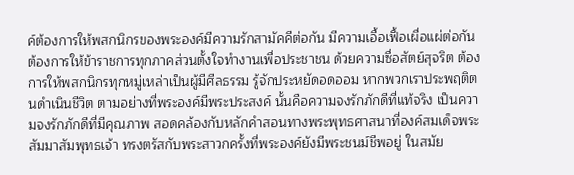ค์ต้องการให้พสกนิกรของพระองค์มีความรักสามัคคีต่อกัน มีความเอื้อเฟื้อเผื่อแผ่ต่อกัน ต้องการให้ข้าราชการทุกภาคส่วนตั้งใจทำงานเพื่อประชาชน ด้วยความซื่อสัตย์สุจริต ต้องการให้พสกนิกรทุกหมู่เหล่าเป็นผู้มีศีลธรรม รู้จักประหยัดอดออม หากพวกเราประพฤติตนดำเนินชีวิต ตามอย่างที่พระองค์มีพระประสงค์ นั้นคือความจงรักภักดีที่แท้จริง เป็นความจงรักภักดีที่มีคุณภาพ สอดคล้องกับหลักคำสอนทางพระพุทธศาสนาที่องค์สมเด็จพระสัมมาสัมพุทธเจ้า ทรงตรัสกับพระสาวกครั้งที่พระองค์ยังมีพระชนม์ชีพอยู่ ในสมัย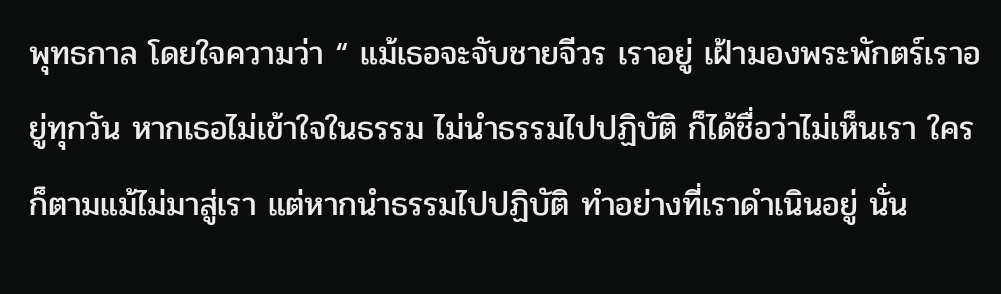พุทธกาล โดยใจความว่า “ แม้เธอจะจับชายจีวร เราอยู่ เฝ้ามองพระพักตร์เราอยู่ทุกวัน หากเธอไม่เข้าใจในธรรม ไม่นำธรรมไปปฏิบัติ ก็ได้ชื่อว่าไม่เห็นเรา ใครก็ตามแม้ไม่มาสู่เรา แต่หากนำธรรมไปปฏิบัติ ทำอย่างที่เราดำเนินอยู่ นั่น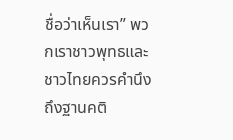ชื่อว่าเห็นเรา” พวกเราชาวพุทธและชาวไทยควรคำนึงถึงฐานคติ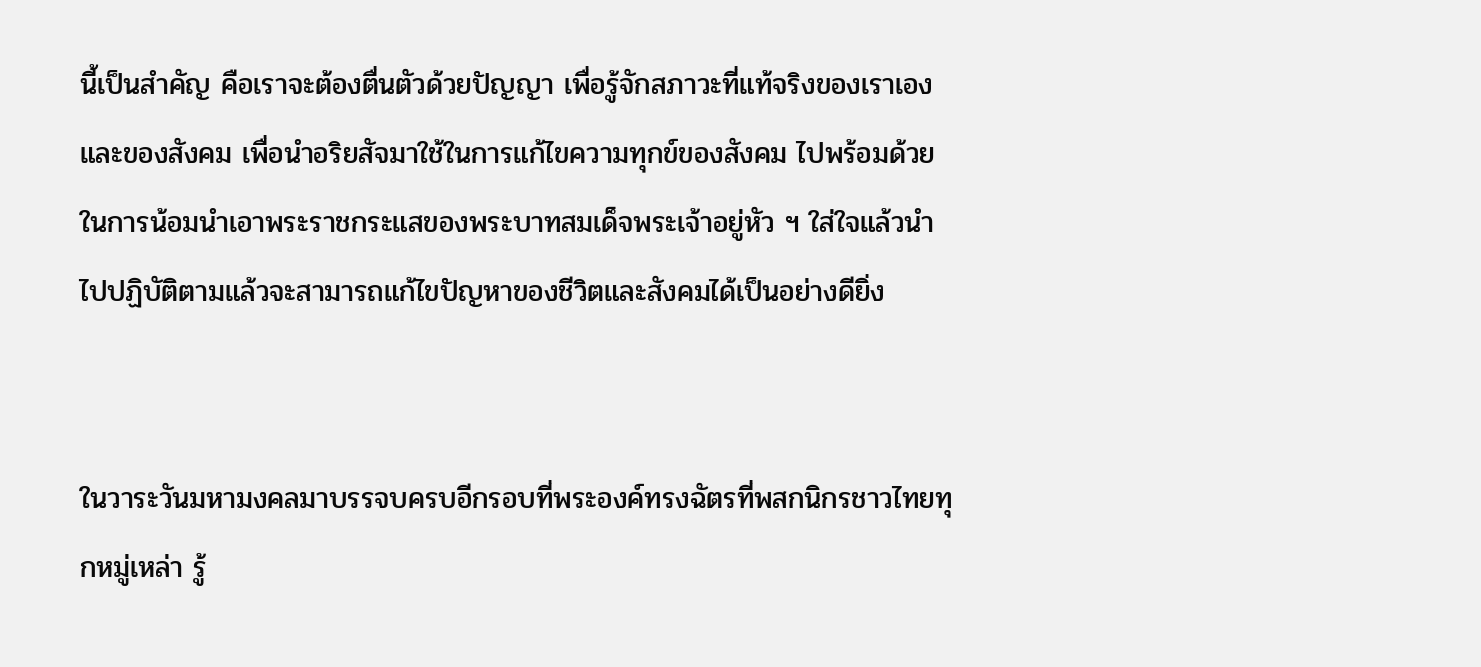นี้เป็นสำคัญ คือเราจะต้องตื่นตัวด้วยปัญญา เพื่อรู้จักสภาวะที่แท้จริงของเราเองและของสังคม เพื่อนำอริยสัจมาใช้ในการแก้ไขความทุกข์ของสังคม ไปพร้อมด้วย ในการน้อมนำเอาพระราชกระแสของพระบาทสมเด็จพระเจ้าอยู่หัว ฯ ใส่ใจแล้วนำไปปฏิบัติตามแล้วจะสามารถแก้ไขปัญหาของชีวิตและสังคมได้เป็นอย่างดียิ่ง


ในวาระวันมหามงคลมาบรรจบครบอีกรอบที่พระองค์ทรงฉัตรที่พสกนิกรชาวไทยทุกหมู่เหล่า รู้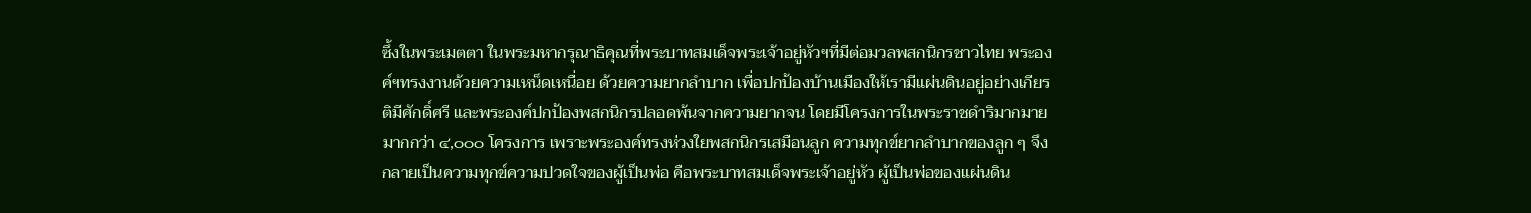ซึ้งในพระเมตตา ในพระมหากรุณาธิคุณที่พระบาทสมเด็จพระเจ้าอยู่หัวฯที่มีต่อมวลพสกนิกรชาวไทย พระองค์ฯทรงงานด้วยความเหน็ดเหนื่อย ด้วยความยากลำบาก เพื่อปกป้องบ้านเมืองให้เรามีแผ่นดินอยู่อย่างเกียรติมีศักดิ์ศรี และพระองค์ปกป้องพสกนิกรปลอดพ้นจากความยากจน โดยมีโครงการในพระราชดำริมากมาย มากกว่า ๔,๐๐๐ โครงการ เพราะพระองค์ทรงห่วงใยพสกนิกรเสมือนลูก ความทุกข์ยากลำบากของลูก ๆ จึงกลายเป็นความทุกข์ความปวดใจของผู้เป็นพ่อ คือพระบาทสมเด็จพระเจ้าอยู่หัว ผู้เป็นพ่อของแผ่นดิน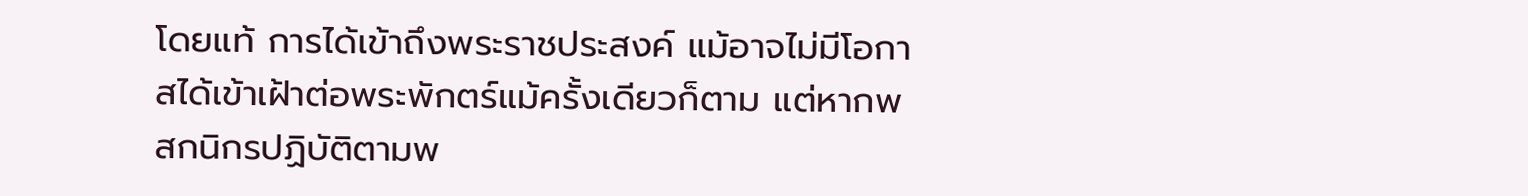โดยแท้ การได้เข้าถึงพระราชประสงค์ แม้อาจไม่มีโอกาสได้เข้าเฝ้าต่อพระพักตร์แม้ครั้งเดียวก็ตาม แต่หากพสกนิกรปฏิบัติตามพ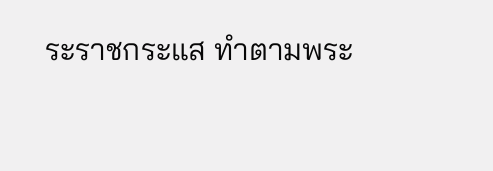ระราชกระแส ทำตามพระ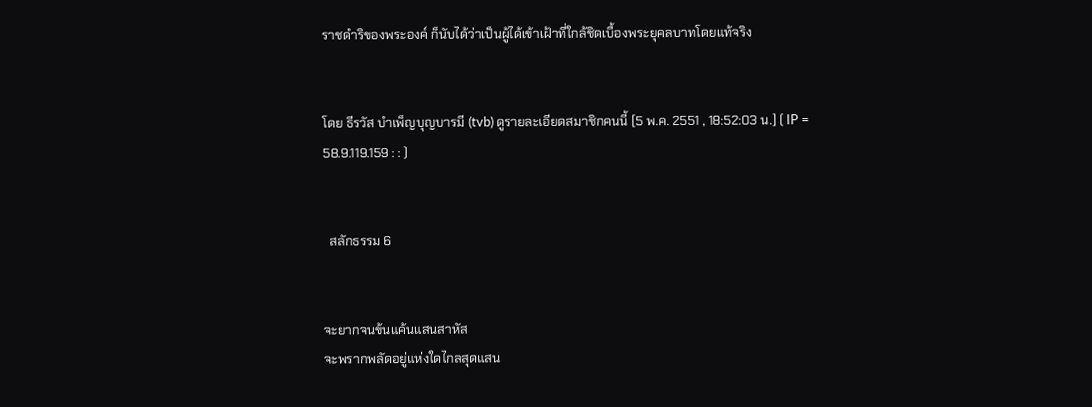ราชดำริของพระองค์ ก็นับได้ว่าเป็นผู้ได้เข้าเฝ้าที่ใกล้ชิดเบื้องพระยุคลบาทโดยแท้จริง


โดย ธีรวัส บำเพ็ญบุญบารมี (tvb) ดูรายละเอียดสมาชิกคนนี้ [5 พ.ค. 2551 , 18:52:03 น.] ( IP = 58.9.119.159 : : )


  สลักธรรม 6


จะยากจนข้นแค้นแสนสาหัส
จะพรากพลัดอยู่แห่งใดไกลสุดแสน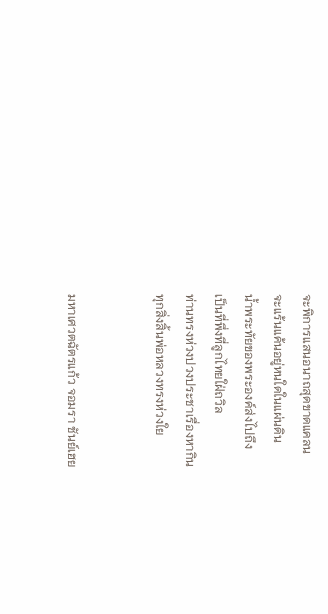จะพิการแสนอนาถสุดขาดแคลน
จะแร้นแค้นอยู่หนใดในแผ่นดิน
น้ำพระทัยของพระองค์ส่งไปถึง
เป็นที่พึ่งที่ลูกไทยใฝ่ถวิล
ท่านทรงห่วงปวงประชาเรื่องหากิน
ทุกสิ่งสิ้นพ่อหลวงทรงห่วงใย


มหาเศวตฉัตรแก้ว จอมรา ชันย์เฮย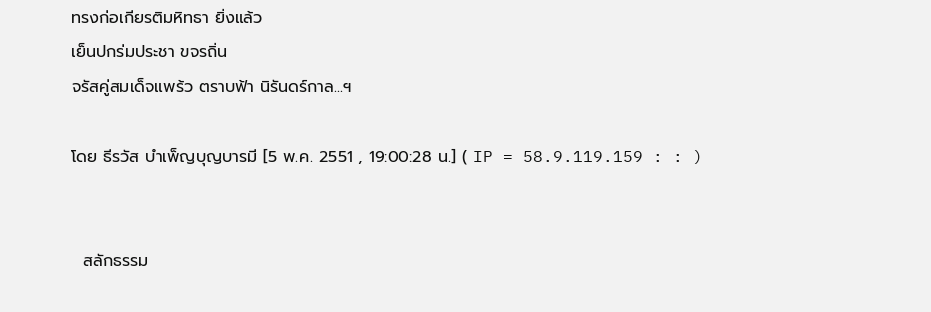ทรงก่อเกียรติมหิทธา ยิ่งแล้ว
เย็นปกร่มประชา ขจรถิ่น
จรัสคู่สมเด็จแพร้ว ตราบฟ้า นิรันดร์กาล...ฯ

โดย ธีรวัส บำเพ็ญบุญบารมี [5 พ.ค. 2551 , 19:00:28 น.] ( IP = 58.9.119.159 : : )


  สลักธรรม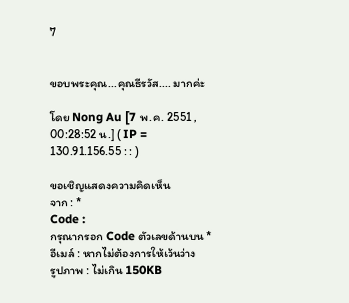7


ขอบพระคุณ...คุณธีรวัส.... มากค่ะ

โดย Nong Au [7 พ.ค. 2551 , 00:28:52 น.] ( IP = 130.91.156.55 : : )

ขอเชิญแสดงความคิดเห็น
จาก : *
Code :
กรุณากรอก Code ตัวเลขด้านบน *
อีเมล์ : หากไม่ต้องการให้เว้นว่าง
รูปภาพ : ไม่เกิน 150KB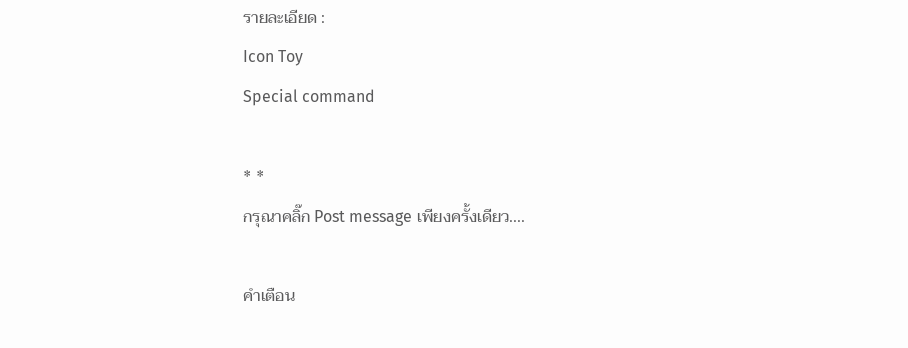รายละเอียด :
Icon Toy
Special command

* *
กรุณาคลิ๊ก Post message เพียงครั้งเดียว....

คำเตือน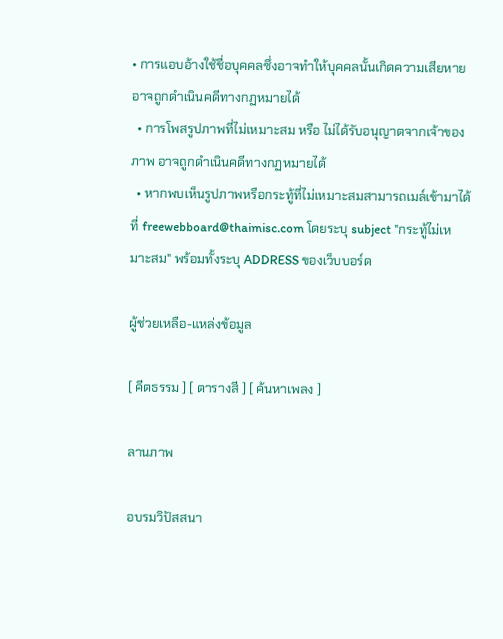• การแอบอ้างใช้ชื่อบุคคลซึ่งอาจทำให้บุคคลนั้นเกิดความเสียหาย อาจถูกดำเนินคดีทางกฏหมายได้
  • การโพสรูปภาพที่ไม่เหมาะสม หรือ ไม่ได้รับอนุญาตจากเจ้าของภาพ อาจถูกดำเนินคดีทางกฏหมายได้
  • หากพบเห็นรูปภาพหรือกระทู้ที่ไม่เหมาะสมสามารถเมล์เข้ามาได้ที่ freewebboard@thaimisc.com โดยระบุ subject "กระทู้ไม่เหมาะสม" พร้อมทั้งระบุ ADDRESS ของเว็บบอร์ด

ผู้ช่วยเหลือ-แหล่งข้อมูล

[ คีตธรรม ] [ ตารางสี ] [ ค้นหาเพลง ]

ลานภาพ

อบรมวิปัสสนา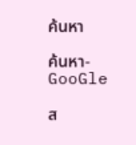ค้นหา

ค้นหา-GooGle

ส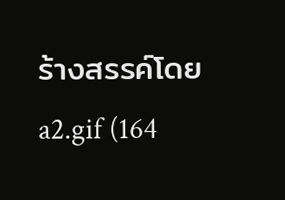ร้างสรรค์โดย a2.gif (164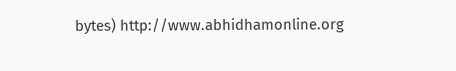bytes) http://www.abhidhamonline.org